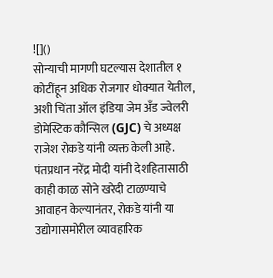![]()
सोन्याची मागणी घटल्यास देशातील १ कोटींहून अधिक रोजगार धोक्यात येतील, अशी चिंता ऑल इंडिया जेम अँड ज्वेलरी डोमेस्टिक कौन्सिल (GJC) चे अध्यक्ष राजेश रोकडे यांनी व्यक्त केली आहे. पंतप्रधान नरेंद्र मोदी यांनी देशहितासाठी काही काळ सोने खरेदी टाळण्याचे आवाहन केल्यानंतर, रोकडे यांनी या उद्योगासमोरील व्यावहारिक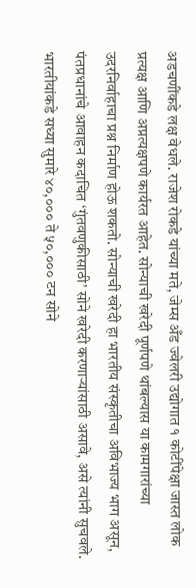अडचणींकडे लक्ष वेधले. राजेश रोकडे यांच्या मते, जेम्स अँड ज्वेलरी उद्योगात १ कोटींपेक्षा जास्त लोक प्रत्यक्ष आणि अप्रत्यक्षपणे कार्यरत आहेत. सोन्याची खरेदी पूर्णपणे थांबल्यास या कामगारांच्या उदरनिर्वाहाचा प्रश्न निर्माण होऊ शकतो. सोन्याची खरेदी हा भारतीय संस्कृतीचा अविभाज्य भाग असून, पंतप्रधानांचे आवाहन कदाचित ‘गुंतवणुकीसाठी’ सोने खरेदी करणाऱ्यांसाठी असावे, असे त्यांनी सुचवले. भारतीयांकडे सध्या सुमारे ४०,००० ते ५०,००० टन सोने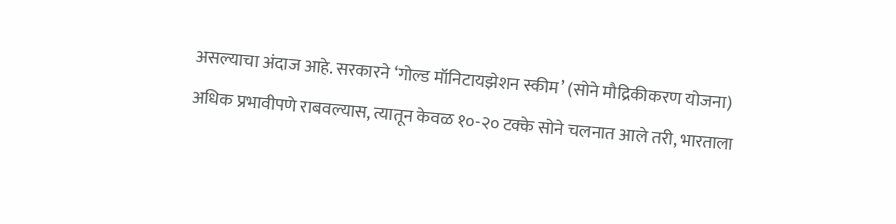असल्याचा अंदाज आहे. सरकारने ‘गोल्ड मॉनिटायझेशन स्कीम’ (सोने मौद्रिकीकरण योजना) अधिक प्रभावीपणे राबवल्यास, त्यातून केवळ १०-२० टक्के सोने चलनात आले तरी, भारताला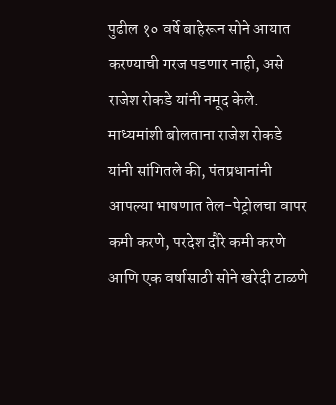पुढील १० वर्षे बाहेरून सोने आयात करण्याची गरज पडणार नाही, असे राजेश रोकडे यांनी नमूद केले. माध्यमांशी बोलताना राजेश रोकडे यांनी सांगितले की, पंतप्रधानांनी आपल्या भाषणात तेल-पेट्रोलचा वापर कमी करणे, परदेश दौरे कमी करणे आणि एक वर्षासाठी सोने खरेदी टाळणे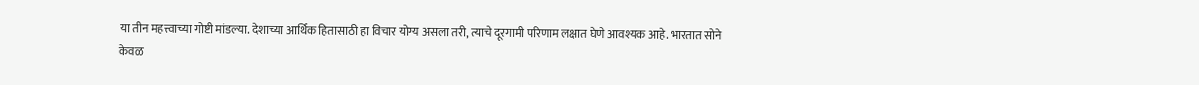या तीन महत्त्वाच्या गोष्टी मांडल्या. देशाच्या आर्थिक हितासाठी हा विचार योग्य असला तरी, त्याचे दूरगामी परिणाम लक्षात घेणे आवश्यक आहे. भारतात सोने केवळ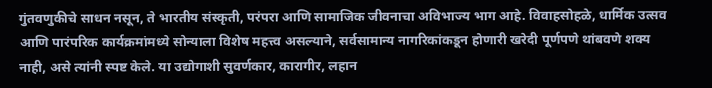गुंतवणुकीचे साधन नसून, ते भारतीय संस्कृती, परंपरा आणि सामाजिक जीवनाचा अविभाज्य भाग आहे. विवाहसोहळे, धार्मिक उत्सव आणि पारंपरिक कार्यक्रमांमध्ये सोन्याला विशेष महत्त्व असल्याने, सर्वसामान्य नागरिकांकडून होणारी खरेदी पूर्णपणे थांबवणे शक्य नाही, असे त्यांनी स्पष्ट केले. या उद्योगाशी सुवर्णकार, कारागीर, लहान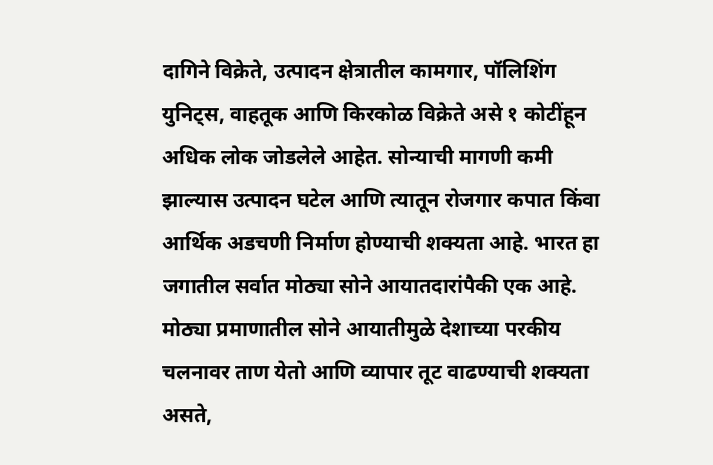दागिने विक्रेते, उत्पादन क्षेत्रातील कामगार, पॉलिशिंग युनिट्स, वाहतूक आणि किरकोळ विक्रेते असे १ कोटींहून अधिक लोक जोडलेले आहेत. सोन्याची मागणी कमी झाल्यास उत्पादन घटेल आणि त्यातून रोजगार कपात किंवा आर्थिक अडचणी निर्माण होण्याची शक्यता आहे. भारत हा जगातील सर्वात मोठ्या सोने आयातदारांपैकी एक आहे. मोठ्या प्रमाणातील सोने आयातीमुळे देशाच्या परकीय चलनावर ताण येतो आणि व्यापार तूट वाढण्याची शक्यता असते,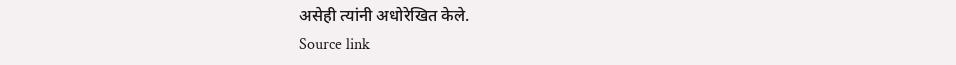असेही त्यांनी अधोरेखित केले.
Source link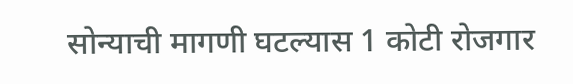सोन्याची मागणी घटल्यास 1 कोटी रोजगार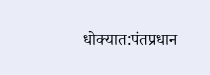धोक्यात:पंतप्रधान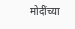मोदींच्या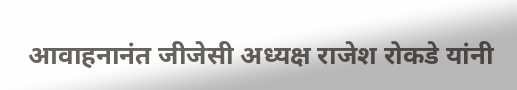आवाहनानंत जीजेसी अध्यक्ष राजेश रोकडे यांनी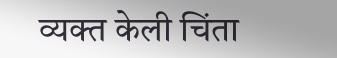व्यक्त केली चिंता